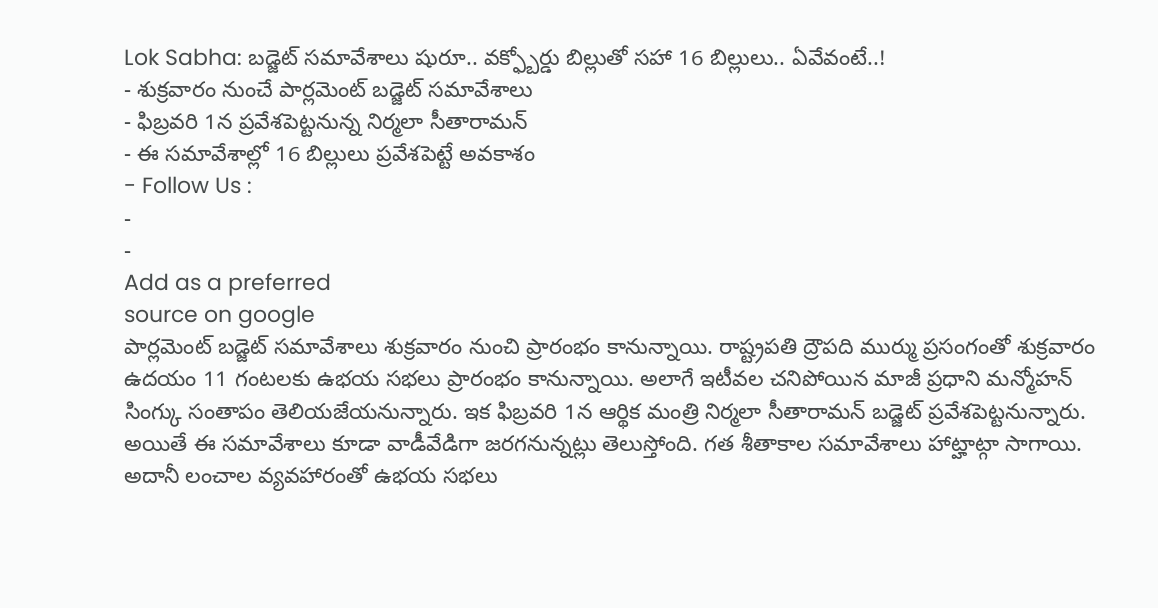Lok Sabha: బడ్జెట్ సమావేశాలు షురూ.. వక్ఫ్బోర్డు బిల్లుతో సహా 16 బిల్లులు.. ఏవేవంటే..!
- శుక్రవారం నుంచే పార్లమెంట్ బడ్జెట్ సమావేశాలు
- ఫిబ్రవరి 1న ప్రవేశపెట్టనున్న నిర్మలా సీతారామన్
- ఈ సమావేశాల్లో 16 బిల్లులు ప్రవేశపెట్టే అవకాశం
- Follow Us :
-
-
Add as a preferred
source on google
పార్లమెంట్ బడ్జెట్ సమావేశాలు శుక్రవారం నుంచి ప్రారంభం కానున్నాయి. రాష్ట్రపతి ద్రౌపది ముర్ము ప్రసంగంతో శుక్రవారం ఉదయం 11 గంటలకు ఉభయ సభలు ప్రారంభం కానున్నాయి. అలాగే ఇటీవల చనిపోయిన మాజీ ప్రధాని మన్మోహన్ సింగ్కు సంతాపం తెలియజేయనున్నారు. ఇక ఫిబ్రవరి 1న ఆర్థిక మంత్రి నిర్మలా సీతారామన్ బడ్జెట్ ప్రవేశపెట్టనున్నారు. అయితే ఈ సమావేశాలు కూడా వాడీవేడిగా జరగనున్నట్లు తెలుస్తోంది. గత శీతాకాల సమావేశాలు హాట్హాట్గా సాగాయి. అదానీ లంచాల వ్యవహారంతో ఉభయ సభలు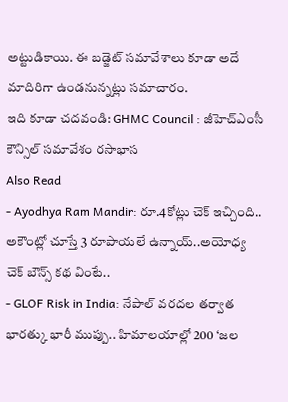అట్టుడికాయి. ఈ బడ్జెట్ సమావేశాలు కూడా అదే మాదిరిగా ఉండనున్నట్లు సమాచారం.
ఇది కూడా చదవండి: GHMC Council : జీహెచ్ఎంసీ కౌన్సిల్ సమావేశం రసాభాస
Also Read
- Ayodhya Ram Mandir: రూ.4కోట్లు చెక్ ఇచ్చింది.. అకౌంట్లో చూస్తే 3 రూపాయలే ఉన్నాయ్..అయోధ్య చెక్ బౌన్స్ కథ వింటే..
- GLOF Risk in India: నేపాల్ వరదల తర్వాత భారత్కు భారీ ముప్పు.. హిమాలయాల్లో 200 ‘జల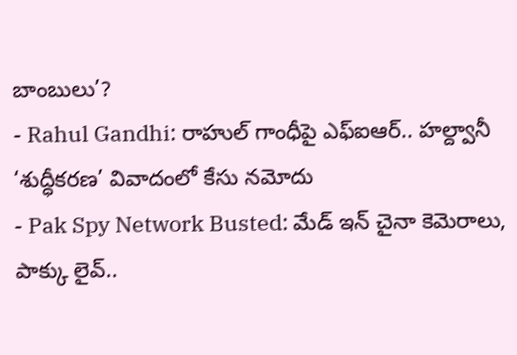బాంబులు’?
- Rahul Gandhi: రాహుల్ గాంధీపై ఎఫ్ఐఆర్.. హల్ద్వానీ ‘శుద్ధీకరణ’ వివాదంలో కేసు నమోదు
- Pak Spy Network Busted: మేడ్ ఇన్ చైనా కెమెరాలు, పాక్కు లైవ్..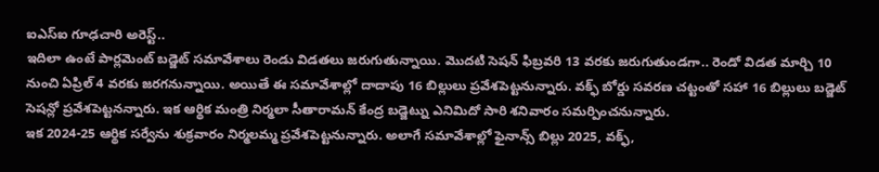ఐఎస్ఐ గూఢచారి అరెస్ట్..
ఇదిలా ఉంటే పార్లమెంట్ బడ్జెట్ సమావేశాలు రెండు విడతలు జరుగుతున్నాయి. మొదటి సెషన్ ఫిబ్రవరి 13 వరకు జరుగుతుండగా.. రెండో విడత మార్చి 10 నుంచి ఏప్రిల్ 4 వరకు జరగనున్నాయి. అయితే ఈ సమావేశాల్లో దాదాపు 16 బిల్లులు ప్రవేశపెట్టనున్నారు. వక్ఫ్ బోర్డు సవరణ చట్టంతో సహా 16 బిల్లులు బడ్జెట్ సెషన్లో ప్రవేశపెట్టనన్నారు. ఇక ఆర్థిక మంత్రి నిర్మలా సీతారామన్ కేంద్ర బడ్జెట్ను ఎనిమిదో సారి శనివారం సమర్పించనున్నారు.
ఇక 2024-25 ఆర్థిక సర్వేను శుక్రవారం నిర్మలమ్మ ప్రవేశపెట్టనున్నారు. అలాగే సమావేశాల్లో ఫైనాన్స్ బిల్లు 2025, వక్ఫ్,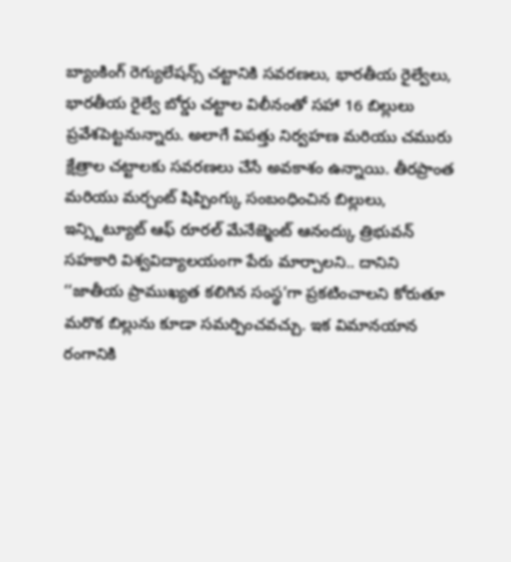బ్యాంకింగ్ రెగ్యులేషన్స్ చట్టానికి సవరణలు, భారతీయ రైల్వేలు, భారతీయ రైల్వే బోర్డు చట్టాల విలీనంతో సహా 16 బిల్లులు ప్రవేశపెట్టనున్నారు. అలాగే విపత్తు నిర్వహణ మరియు చమురు క్షేత్రాల చట్టాలకు సవరణలు చేసే అవకాశం ఉన్నాయి. తీరప్రాంత మరియు మర్చంట్ షిప్పింగ్కు సంబంధించిన బిల్లులు, ఇన్స్టిట్యూట్ ఆఫ్ రూరల్ మేనేజ్మెంట్ ఆనంద్కు త్రిభువన్ సహకారి విశ్వవిద్యాలయంగా పేరు మార్చాలని.. దానిని ‘‘జాతీయ ప్రాముఖ్యత కలిగిన సంస్థ’గా ప్రకటించాలని కోరుతూ మరొక బిల్లును కూడా సమర్పించవచ్చు. ఇక విమానయాన రంగానికి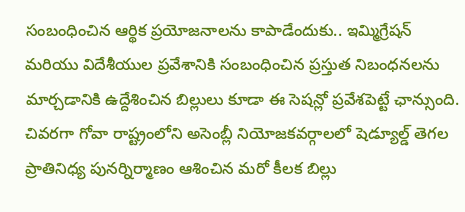సంబంధించిన ఆర్థిక ప్రయోజనాలను కాపాడేందుకు.. ఇమ్మిగ్రేషన్ మరియు విదేశీయుల ప్రవేశానికి సంబంధించిన ప్రస్తుత నిబంధనలను మార్చడానికి ఉద్దేశించిన బిల్లులు కూడా ఈ సెషన్లో ప్రవేశపెట్టే ఛాన్సుంది. చివరగా గోవా రాష్ట్రంలోని అసెంబ్లీ నియోజకవర్గాలలో షెడ్యూల్డ్ తెగల ప్రాతినిధ్య పునర్నిర్మాణం ఆశించిన మరో కీలక బిల్లు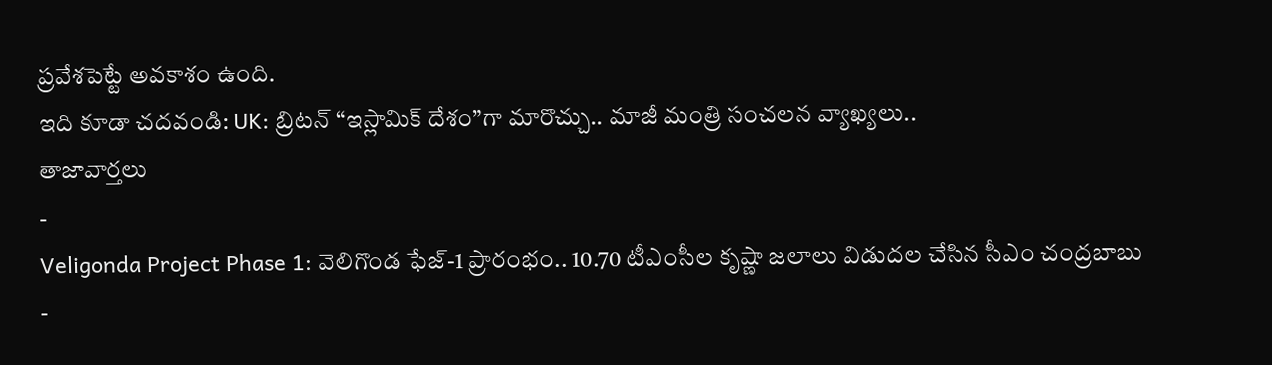ప్రవేశపెట్టే అవకాశం ఉంది.
ఇది కూడా చదవండి: UK: బ్రిటన్ “ఇస్లామిక్ దేశం”గా మారొచ్చు.. మాజీ మంత్రి సంచలన వ్యాఖ్యలు..
తాజావార్తలు
-
Veligonda Project Phase 1: వెలిగొండ ఫేజ్-1 ప్రారంభం.. 10.70 టీఎంసీల కృష్ణా జలాలు విడుదల చేసిన సీఎం చంద్రబాబు
-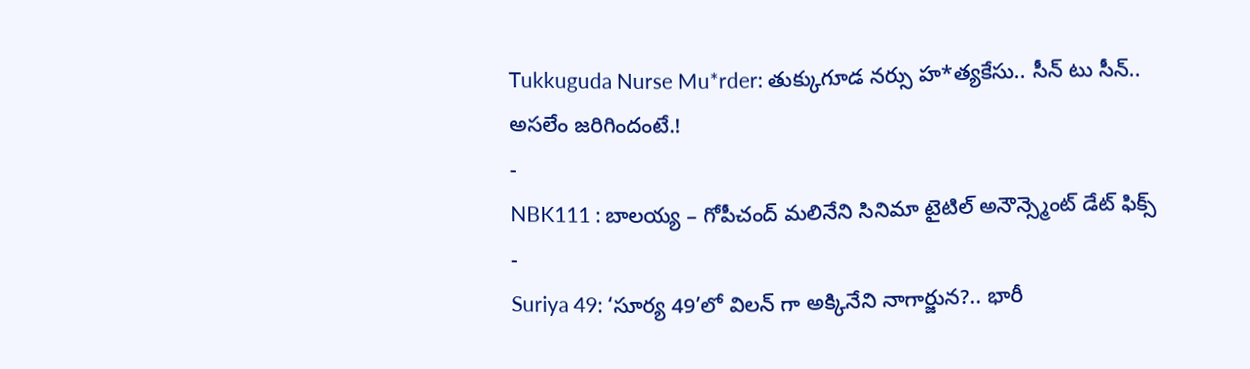Tukkuguda Nurse Mu*rder: తుక్కుగూడ నర్సు హ*త్యకేసు.. సీన్ టు సీన్.. అసలేం జరిగిందంటే.!
-
NBK111 : బాలయ్య – గోపీచంద్ మలినేని సినిమా టైటిల్ అనౌన్స్మెంట్ డేట్ ఫిక్స్
-
Suriya 49: ‘సూర్య 49’లో విలన్ గా అక్కినేని నాగార్జున?.. భారీ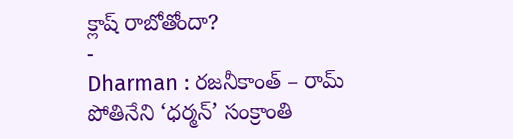క్లాష్ రాబోతోందా?
-
Dharman : రజనీకాంత్ – రామ్ పోతినేని ‘ధర్మన్’ సంక్రాంతి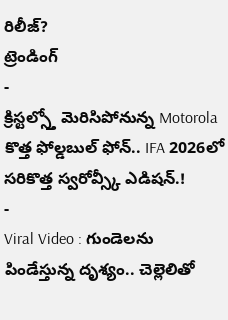రిలీజ్?
ట్రెండింగ్
-
క్రిస్టల్స్తో మెరిసిపోనున్న Motorola కొత్త ఫోల్డబుల్ ఫోన్.. IFA 2026లో సరికొత్త స్వరోవ్స్కీ ఎడిషన్.!
-
Viral Video : గుండెలను పిండేస్తున్న దృశ్యం.. చెల్లెలితో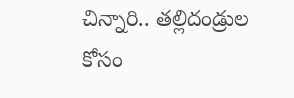చిన్నారి.. తల్లిదండ్రుల కోసం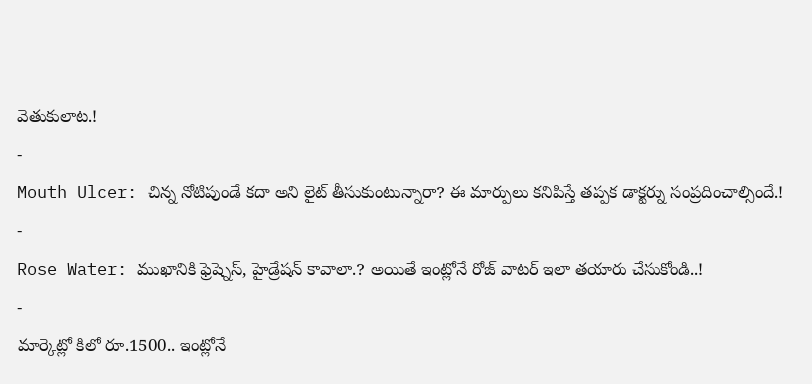వెతుకులాట.!
-
Mouth Ulcer: చిన్న నోటిపుండే కదా అని లైట్ తీసుకుంటున్నారా? ఈ మార్పులు కనిపిస్తే తప్పక డాక్టర్ను సంప్రదించాల్సిందే.!
-
Rose Water: ముఖానికి ఫ్రెష్నెస్, హైడ్రేషన్ కావాలా.? అయితే ఇంట్లోనే రోజ్ వాటర్ ఇలా తయారు చేసుకోండి..!
-
మార్కెట్లో కిలో రూ.1500.. ఇంట్లోనే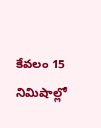కేవలం 15 నిమిషాల్లో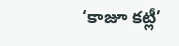‘కాజూ కట్లీ’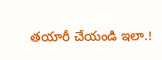తయారీ చేయండి ఇలా.!